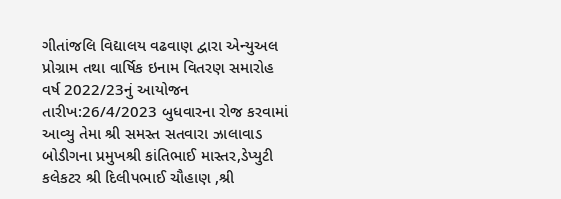ગીતાંજલિ વિદ્યાલય વઢવાણ દ્વારા એન્યુઅલ પ્રોગ્રામ તથા વાર્ષિક ઇનામ વિતરણ સમારોહ વર્ષ 2022/23નું આયોજન તારીખ:26/4/2023 બુધવારના રોજ કરવામાં આવ્યુ તેમા શ્રી સમસ્ત સતવારા ઝાલાવાડ બોડીગના પ્રમુખશ્રી કાંતિભાઈ માસ્તર,ડેપ્યુટી કલેકટર શ્રી દિલીપભાઈ ચૌહાણ ,શ્રી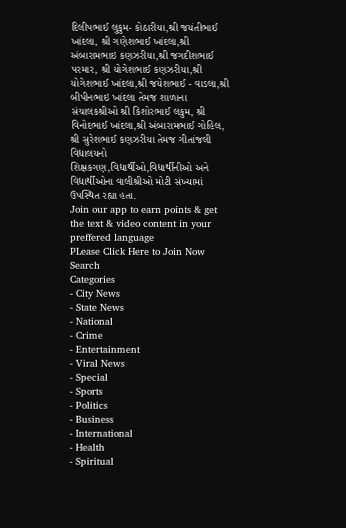દિલીપભાઈ લુકુમ- કોઠારીયા,શ્રી જયંતીભાઈ ખાંદલા, શ્રી ગણેશભાઈ ખાંદલા,શ્રી અંબારામભાઇ કણઝરીયા,શ્રી જગદીશભાઈ પરમાર, શ્રી યોગેશભાઈ કણઝરીયા,શ્રી યોગેશભાઈ ખાંદલા,શ્રી જયેશભાઈ - વાડલા,શ્રી બીપીનભાઇ ખાંદલા તેમજ શાળાના સંચાલકશ્રીઓ શ્રી કિશોરભાઈ લકુમ, શ્રી વિનોદભાઈ ખાંદલા,શ્રી અંબારામભાઈ ગોહિલ, શ્રી સુરેશભાઈ કણઝરીયા તેમજ ગીતાંજલી વિદ્યાલયનો શિક્ષકગણ,વિદ્યાર્થીઓ,વિદ્યાર્થીનીઓ અને વિદ્યાર્થીઓના વાલીશ્રીઓ મોટી સંખ્યામાં ઉપસ્થિત રહ્યા હતા.
Join our app to earn points & get the text & video content in your preffered language
PLease Click Here to Join Now
Search
Categories
- City News
- State News
- National
- Crime
- Entertainment
- Viral News
- Special
- Sports
- Politics
- Business
- International
- Health
- Spiritual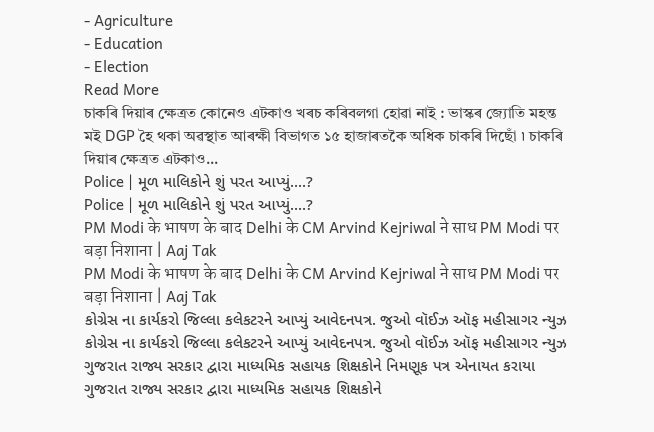- Agriculture
- Education
- Election
Read More
চাকৰি দিয়াৰ ক্ষেত্ৰত কোনেও এটকাও খৰচ কৰিবলগা হোৱা নাই : ভাস্কৰ জ্যোতি মহন্ত
মই DGP হৈ থকা অৱস্থাত আৰক্ষী বিভাগত ১৫ হাজাৰতকৈ অধিক চাকৰি দিছোঁ ৷ চাকৰি দিয়াৰ ক্ষেত্ৰত এটকাও...
Police | મૂળ માલિકોને શું પરત આપ્યું....?
Police | મૂળ માલિકોને શું પરત આપ્યું....?
PM Modi के भाषण के बाद Delhi के CM Arvind Kejriwal ने साध PM Modi पर बड़ा निशाना | Aaj Tak
PM Modi के भाषण के बाद Delhi के CM Arvind Kejriwal ने साध PM Modi पर बड़ा निशाना | Aaj Tak
કોગ્રેસ ના કાર્યકરો જિલ્લા કલેકટરને આપ્યું આવેદનપત્ર. જુઓ વૉઈઝ ઑફ મહીસાગર ન્યુઝ
કોગ્રેસ ના કાર્યકરો જિલ્લા કલેકટરને આપ્યું આવેદનપત્ર. જુઓ વૉઈઝ ઑફ મહીસાગર ન્યુઝ
ગુજરાત રાજ્ય સરકાર દ્વારા માધ્યમિક સહાયક શિક્ષકોને નિમણૂક પત્ર એનાયત કરાયા
ગુજરાત રાજ્ય સરકાર દ્વારા માધ્યમિક સહાયક શિક્ષકોને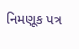નિમણૂક પત્ર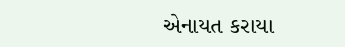એનાયત કરાયા